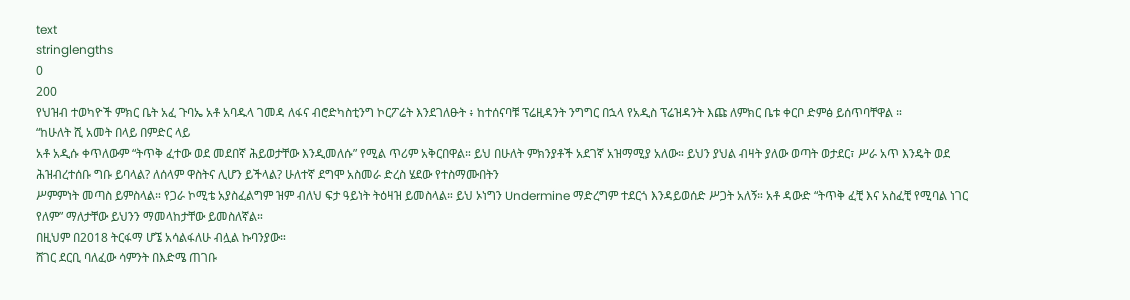text
stringlengths
0
200
የህዝብ ተወካዮች ምክር ቤት አፈ ጉባኤ አቶ አባዱላ ገመዳ ለፋና ብሮድካስቲንግ ኮርፖሬት እንደገለፁት ፥ ከተሰናባቹ ፕሬዚዳንት ንግግር በኋላ የአዲስ ፕሬዝዳንት እጩ ለምክር ቤቱ ቀርቦ ድምፅ ይሰጥባቸዋል ።
“ከሁለት ሺ አመት በላይ በምድር ላይ
አቶ አዲሱ ቀጥለውም “ትጥቅ ፈተው ወደ መደበኛ ሕይወታቸው እንዲመለሱ” የሚል ጥሪም አቅርበዋል። ይህ በሁለት ምክንያቶች አደገኛ አዝማሚያ አለው። ይህን ያህል ብዛት ያለው ወጣት ወታደር፣ ሥራ አጥ እንዴት ወደ ሕዝብረተሰቡ ግቡ ይባላል? ለሰላም ዋስትና ሊሆን ይችላል? ሁለተኛ ደግሞ አስመራ ድረስ ሄደው የተስማሙበትን
ሥምምነት መጣስ ይምስላል። የጋራ ኮሚቴ አያስፈልግም ዝም ብለህ ፍታ ዓይነት ትዕዛዝ ይመስላል። ይህ ኦነግን Undermine ማድረግም ተደርጎ እንዳይወሰድ ሥጋት አለኝ። አቶ ዳውድ “ትጥቅ ፈቺ እና አስፈቺ የሚባል ነገር የለም” ማለታቸው ይህንን ማመላከታቸው ይመስለኛል።
በዚህም በ2018 ትርፋማ ሆኜ አሳልፋለሁ ብሏል ኩባንያው።
ሸገር ደርቢ ባለፈው ሳምንት በእድሜ ጠገቡ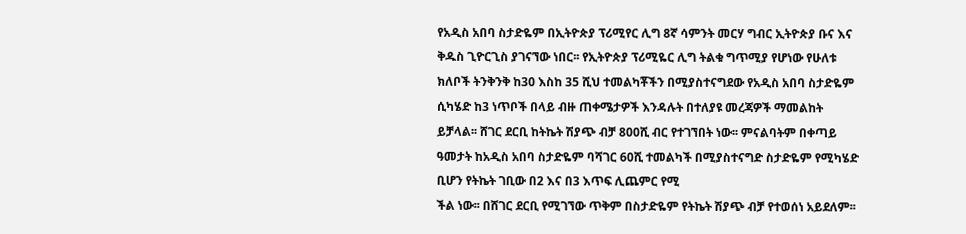የአዲስ አበባ ስታድዬም በኢትዮጵያ ፕሪሚየር ሊግ 8ኛ ሳምንት መርሃ ግብር ኢትዮጵያ ቡና እና ቅዱስ ጊዮርጊስ ያገናኘው ነበር፡፡ የኢትዮጵያ ፕሪሚዬር ሊግ ትልቁ ግጥሚያ የሆነው የሁለቱ ክለቦች ትንቅንቅ ከ30 እስከ 35 ሺህ ተመልካቾችን በሚያስተናግደው የአዲስ አበባ ስታድዬም
ሲካሄድ ከ3 ነጥቦች በላይ ብዙ ጠቀሜታዎች እንዳሉት በተለያዩ መረጃዎች ማመልከት ይቻላል፡፡ ሸገር ደርቢ ከትኬት ሽያጭ ብቻ 800ሺ ብር የተገኘበት ነው፡፡ ምናልባትም በቀጣይ ዓመታት ከአዲስ አበባ ስታድዬም ባሻገር 60ሺ ተመልካች በሚያስተናግድ ስታድዬም የሚካሄድ ቢሆን የትኬት ገቢው በ2 እና በ3 እጥፍ ሊጨምር የሚ
ችል ነው፡፡ በሸገር ደርቢ የሚገኘው ጥቅም በስታድዬም የትኬት ሽያጭ ብቻ የተወሰነ አይደለም፡፡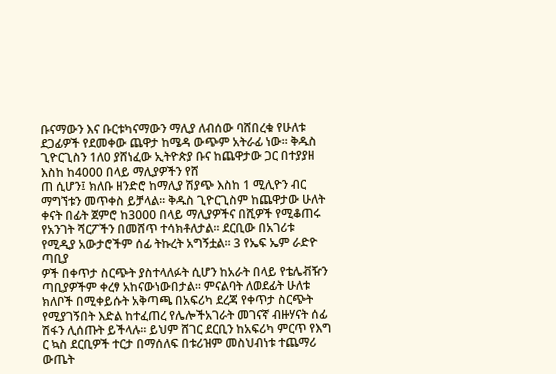ቡናማውን እና ቡርቱካናማውን ማሊያ ለብሰው ባሸበረቁ የሁለቱ ደጋፊዎች የደመቀው ጨዋታ ከሜዳ ውጭም አትራፊ ነው፡፡ ቅዱስ ጊዮርጊስን 1ለ0 ያሸነፈው ኢትዮጵያ ቡና ከጨዋታው ጋር በተያያዘ እስከ ከ4000 በላይ ማሊያዎችን የሸ
ጠ ሲሆን፤ ክለቡ ዘንድሮ ከማሊያ ሽያጭ እስከ 1 ሚሊዮን ብር ማግኘቱን መጥቀስ ይቻላል፡፡ ቅዱስ ጊዮርጊስም ከጨዋታው ሁለት ቀናት በፊት ጀምሮ ከ3000 በላይ ማሊያዎችና በሺዎች የሚቆጠሩ የአንገት ሻርፖችን በመሸጥ ተሳክቶለታል፡፡ ደርቢው በአገሪቱ የሚዲያ አውታሮችም ሰፊ ትኩረት አግኝቷል፡፡ 3 የኤፍ ኤም ራድዮ ጣቢያ
ዎች በቀጥታ ስርጭት ያስተላለፉት ሲሆን ከአራት በላይ የቴሌቭዥን ጣቢያዎችም ቀረፃ አከናውነውበታል፡፡ ምናልባት ለወደፊት ሁለቱ ክለቦች በሚቀይሱት አቅጣጫ በአፍሪካ ደረጃ የቀጥታ ስርጭት የሚያገኝበት እድል ከተፈጠረ የሌሎችአገራት መገናኛ ብዙሃናት ሰፊ ሽፋን ሊሰጡት ይችላሉ፡፡ ይህም ሸገር ደርቢን ከአፍሪካ ምርጥ የእግ
ር ኳስ ደርቢዎች ተርታ በማሰለፍ በቱሪዝም መስህብነቱ ተጨማሪ ውጤት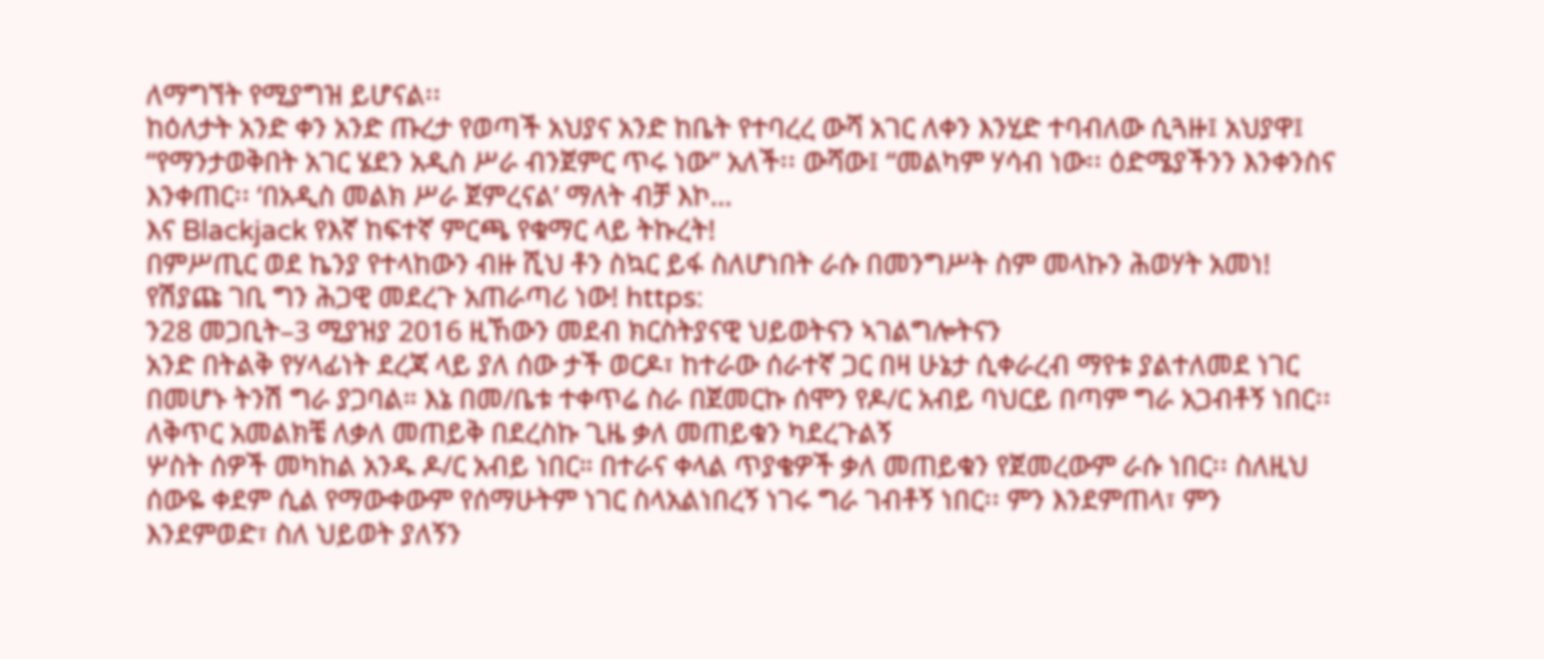ለማግኘት የሚያግዝ ይሆናል፡፡
ከዕለታት አንድ ቀን አንድ ጡረታ የወጣች አህያና አንድ ከቤት የተባረረ ውሻ አገር ለቀን እንሂድ ተባብለው ሲጓዙ፤ አህያዋ፤ “የማንታወቅበት አገር ሄደን አዲስ ሥራ ብንጀምር ጥሩ ነው” አለች፡፡ ውሻው፤ “መልካም ሃሳብ ነው፡፡ ዕድሜያችንን እንቀንስና እንቀጠር፡፡ ‘በአዲስ መልክ ሥራ ጀምረናል’ ማለት ብቻ እኮ…
እና Blackjack የእኛ ከፍተኛ ምርጫ የቁማር ላይ ትኩረት!
በምሥጢር ወደ ኬንያ የተላከውን ብዙ ሺህ ቶን ስኳር ይፋ ስለሆነበት ራሱ በመንግሥት ስም መላኩን ሕወሃት አመነ! የሽያጩ ገቢ ግን ሕጋዊ መደረጉ አጠራጣሪ ነው! https:
ን28 መጋቢት–3 ሚያዝያ 2016 ዚኸውን መደብ ክርስትያናዊ ህይወትናን ኣገልግሎትናን
አንድ በትልቅ የሃላፊነት ደረጃ ላይ ያለ ሰው ታች ወርዶ፣ ከተራው ሰራተኛ ጋር በዛ ሁኔታ ሲቀራረብ ማየቱ ያልተለመደ ነገር በመሆኑ ትንሽ ግራ ያጋባል። እኔ በመ/ቤቱ ተቀጥሬ ስራ በጀመርኩ ሰሞን የዶ/ር አብይ ባህርይ በጣም ግራ አጋብቶኝ ነበር፡፡ ለቅጥር አመልክቼ ለቃለ መጠይቅ በደረስኩ ጊዜ ቃለ መጠይቁን ካደረጉልኝ
ሦስት ሰዎች መካከል አንዱ ዶ/ር አብይ ነበር። በተራና ቀላል ጥያቄዎች ቃለ መጠይቁን የጀመረውም ራሱ ነበር፡፡ ስለዚህ ሰውዬ ቀደም ሲል የማውቀውም የሰማሁትም ነገር ስላአልነበረኝ ነገሩ ግራ ገብቶኝ ነበር፡፡ ምን እንደምጠላ፣ ምን እንደምወድ፣ ስለ ህይወት ያለኝን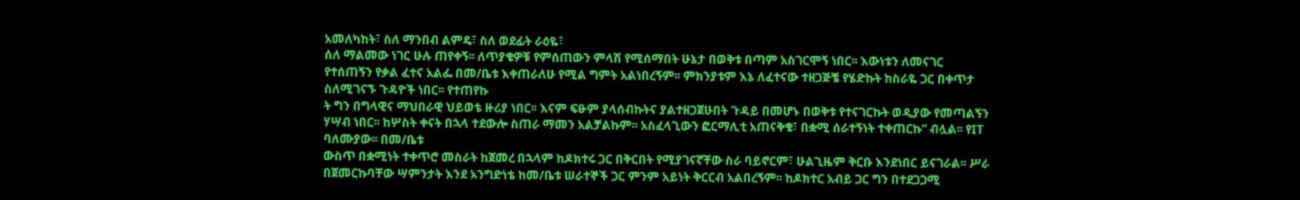አመለካከት፣ ስለ ማንበብ ልምዴ፣ ስለ ወደፊት ራዕዬ፣
ሰለ ማልመው ነገር ሁሉ ጠየቀኝ፡፡ ለጥያቄዎቹ የምሰጠውን ምላሽ የሚሰማበት ሁኔታ በወቅቱ በጣም አስገርሞኝ ነበር፡፡ እውነቱን ለመናገር የተሰጠኝን የቃል ፈተና አልፌ በመ/ቤቱ እቀጠራለሁ የሚል ግምት አልነበረኝም፡፡ ምክንያቱም እኔ ለፈተናው ተዘጋጅቼ የሄድኩት ከስራዬ ጋር በቀጥታ ስለሚገናኙ ጉዳዮች ነበር፡፡ የተጠየኩ
ት ግን በግላዊና ማህበራዊ ህይወቴ ዙሪያ ነበር፡፡ እናም ፍፁም ያላሰብኩትና ያልተዘጋጀሁበት ጉዳይ በመሆኑ በወቅቱ የተናገርኩት ወዲያው የመጣልኝን ሃሣብ ነበር፡፡ ከሦስት ቀናት በኋላ ተደውሎ ስጠራ ማመን አልቻልኩም፡፡ አስፈላጊውን ፎርማሊቲ አጠናቅቄ፣ በቋሚ ሰራተኝነት ተቀጠርኩ” ብሏል፡፡ የIT ባለሙያው፡፡ በመ/ቤቱ
ውስጥ በቋሚነት ተቀጥሮ መስራት ከጀመረ በኋላም ከዶክተሩ ጋር በቅርበት የሚያገናኛቸው ስራ ባይኖርም፣ ሁልጊዜም ቅርቡ እንደነበር ይናገራል፡፡ ሥራ በጀመርኩባቸው ሣምንታት እንደ አንግድነቴ ከመ/ቤቱ ሠራተኞች ጋር ምንም አይነት ቅርርብ አልበረኝም፡፡ ከዶክተር አብይ ጋር ግን በተደጋጋሚ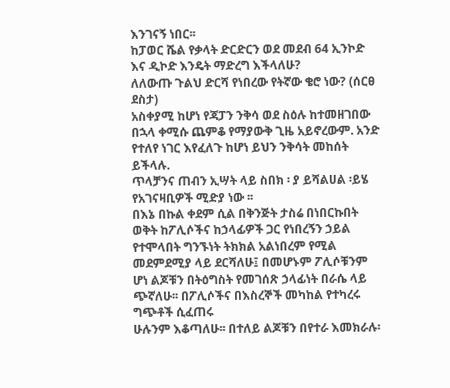እንገናኝ ነበር፡፡
ከፓወር ሼል የቃላት ድርድርን ወደ መደብ 64 ኢንኮድ እና ዲኮድ እንዴት ማድረግ እችላለሁ?
ለለውጡ ጉልህ ድርሻ የነበረው የትኛው ቄሮ ነው? (ሰርፀ ደስታ)
አስቀያሚ ከሆነ የጃፓን ንቅሳ ወደ ስዕሉ ከተመዘገበው በኋላ ቀሚሱ ጨምቆ የማያውቅ ጊዜ አይኖረውም. አንድ የተለየ ነገር እየፈለጉ ከሆነ ይህን ንቅሳት መከሰት ይችላሉ.
ጥላቻንና ጠብን ኢሣት ላይ ስበክ ፡ ያ ይሻልሀል ፡ይሄ የአገናዛቢዎች ሚድያ ነው ፡፡
በእኔ በኩል ቀደም ሲል በቅንጅት ታስሬ በነበርኩበት ወቅት ከፖሊሶችና ከኃላፊዎች ጋር የነበረኝን ኃይል የተሞላበት ግንኙነት ትክክል አልነበረም የሚል መደምደሚያ ላይ ደርሻለሁ፤ በመሆኑም ፖሊሶቹንም ሆነ ልጆቹን በትዕግስት የመገሰጽ ኃላፊነት በራሴ ላይ ጭኛለሁ፡፡ በፖሊሶችና በእስረኞች መካከል የተካረሩ ግጭቶች ሲፈጠሩ
ሁሉንም እቆጣለሁ፡፡ በተለይ ልጆቹን በየተራ እመክራሉ፡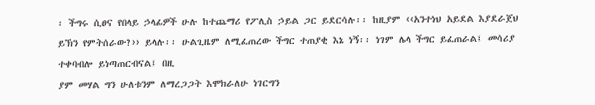፡ ችግሩ ሲፀና የበላይ ኃላፊዎች ሁሉ ከተጨማሪ የፖሊስ ኃይል ጋር ይደርሳሉ፡፡ ከዚያም ‹‹አንተነህ አይደል እያደራጀህ ይኽን የምትሰራው?›› ይላሉ፡፡ ሁልጊዜም ለሚፈጠረው ችግር ተጠያቂ እኔ ነኝ፡፡ ነገም ሌላ ችግር ይፈጠራል፤ መሳሪያ ተቀባብሎ ይነጣጠርብናል፤ በዚ
ያም መሃል ግን ሁለቱንም ለማረጋጋት እሞክራለሁ ነገርግን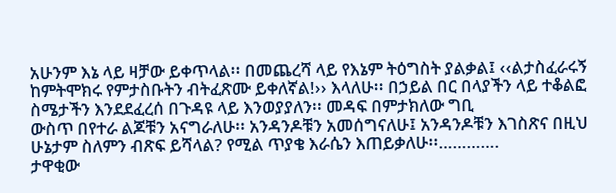አሁንም እኔ ላይ ዛቻው ይቀጥላል፡፡ በመጨረሻ ላይ የእኔም ትዕግስት ያልቃል፤ ‹‹ልታስፈራሩኝ ከምትሞክሩ የምታስቡትን ብትፈጽሙ ይቀለኛል!›› እላለሁ፡፡ በኃይል በር በላያችን ላይ ተቆልፎ ስሜታችን እንደደፈረሰ በጉዳዩ ላይ እንወያያለን፡፡ መዳፍ በምታክለው ግቢ
ውስጥ በየተራ ልጆቹን አናግራለሁ፡፡ አንዳንዶቹን አመሰግናለሁ፤ አንዳንዶቹን እገስጽና በዚህ ሁኔታም ስለምን ብጽፍ ይሻላል? የሚል ጥያቄ እራሴን እጠይቃለሁ፡፡………….
ታዋቂው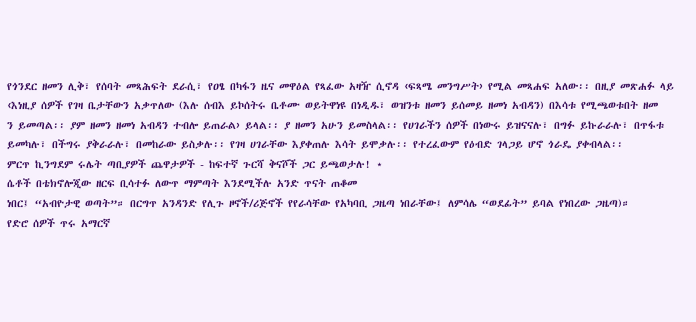የጎንደር ዘመን ሊቅ፣ የሰባት መጻሕፍት ደራሲ፣ የዐፄ በካፋን ዜና መዋዕል የጻፈው አዛዥ ሲኖዳ ‹ፍጻሜ መንግሥት› የሚል መጻሐፍ አለው፡፡ በዚያ መጽሐፉ ላይ ‹እነዚያ ሰዎች የገዛ ቤታቸውን አቃጥለው (እሉ ሰብእ ይኮሰትሩ ቤቶሙ ወይትዋነዩ በነዲዱ፣ ወዝንቱ ዘመን ይሰመይ ዘመነ አብዳን) በእሳቱ የሚጫወቱበት ዘመ
ን ይመጣል፡፡ ያም ዘመን ዘመነ አብዳን ተብሎ ይጠራል› ይላል፡፡ ያ ዘመን አሁን ይመስላል፡፡ የሀገራችን ሰዎች በነውሩ ይዝናናሉ፣ በግፉ ይኩራራሉ፣ በጥፋቱ ይመካሉ፣ በችግሩ ያቅራራሉ፣ በመከራው ይስቃሉ፡፡ የገዛ ሀገራቸው እያቀጠሉ እሳት ይሞቃሉ፡፡ የተረፈውም የዕብድ ገላጋይ ሆኖ ጎራዴ ያቀብላል፡፡
ምርጥ ኪንግደም ሩሌት ጣቢያዎች ጨዋታዎች - ከፍተኛ ጉርሻ ቅናሾች ጋር ይጫወታሉ! ⋆
ሴቶች በቴክኖሎጂው ዘርፍ ቢሳተፉ ለውጥ ማምጣት እንደሚችሉ አንድ ጥናት ጠቆመ
ነበር፤ “አብዮታዊ ወጣት”። በርግጥ አንዳንድ የሊጉ ዞኖች/ሪጅኖች የየራሳቸው የአካባቢ ጋዜጣ ነበራቸው፤ ለምሳሌ “ወደፊት” ይባል የነበረው ጋዜጣ)።
የድሮ ሰዎች ጥሩ አማርኛ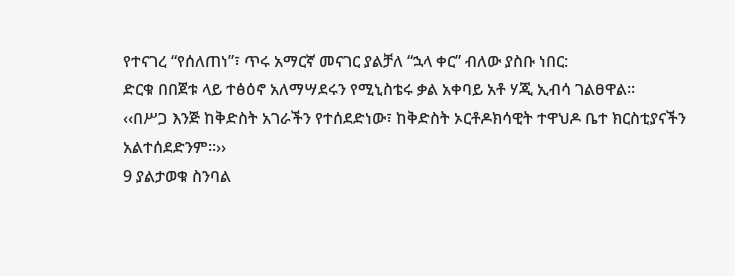የተናገረ “የሰለጠነ”፣ ጥሩ አማርኛ መናገር ያልቻለ “ኋላ ቀር” ብለው ያስቡ ነበር:
ድርቁ በበጀቱ ላይ ተፅዕኖ አለማሣደሩን የሚኒስቴሩ ቃል አቀባይ አቶ ሃጂ ኢብሳ ገልፀዋል፡፡
‹‹በሥጋ እንጅ ከቅድስት አገራችን የተሰደድነው፣ ከቅድስት ኦርቶዶክሳዊት ተዋህዶ ቤተ ክርስቲያናችን አልተሰደድንም።››
9 ያልታወቁ ስንባል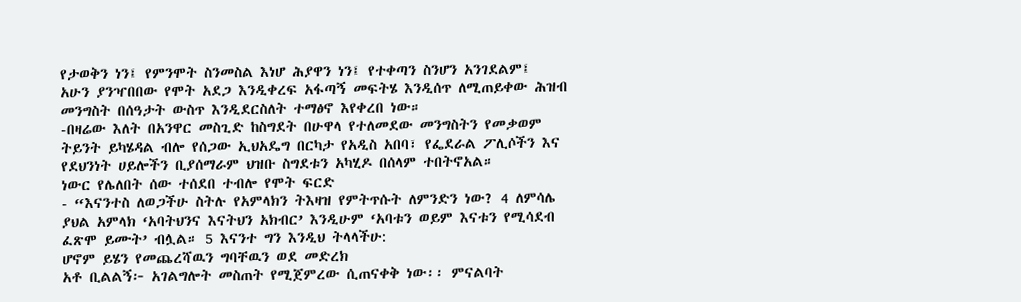የታወቅን ነን፤ የምንሞት ስንመስል እነሆ ሕያዋን ነን፤ የተቀጣን ስንሆን አንገደልም፤
አሁን ያንዣበበው የሞት አደጋ እንዲቀረፍ አፋጣኝ መፍትሄ እንዲሰጥ ለሚጠይቀው ሕዝብ መንግስት በሰዓታት ውስጥ እንዲደርስለት ተማፅኖ እየቀረበ ነው።
-በዛሬው እለት በአንዋር መስጊድ ከስግደት በሁዋላ የተለመደው መንግስትን የመቃወም ትይንት ይካሄዳል ብሎ የሰጋው ኢህአዴግ በርካታ የአዲስ አበባ፣ የፌደራል ፖሊሶችን እና የደህንነት ሀይሎችን ቢያሰማራም ህዝቡ ስግደቱን አካሂዶ በሰላም ተበትኖአል።
ነውር የሌለበት ሰው ተሰደበ ተብሎ የሞት ፍርድ
- “እናንተስ ለወጋችሁ ስትሉ የአምላክን ትእዛዝ የምትጥሱት ለምንድን ነው? 4 ለምሳሌ ያህል አምላክ ‘አባትህንና እናትህን አክብር’ እንዲሁም ‘አባቱን ወይም እናቱን የሚሳደብ ፈጽሞ ይሙት’ ብሏል። 5 እናንተ ግን እንዲህ ትላላችሁ:
ሆኖም ይሄን የመጨረሻዉን ግባቸዉን ወደ መድረክ
አቶ ቢልልኝ፦ አገልግሎት መስጠት የሚጀምረው ሲጠናቀቅ ነው፡፡ ምናልባት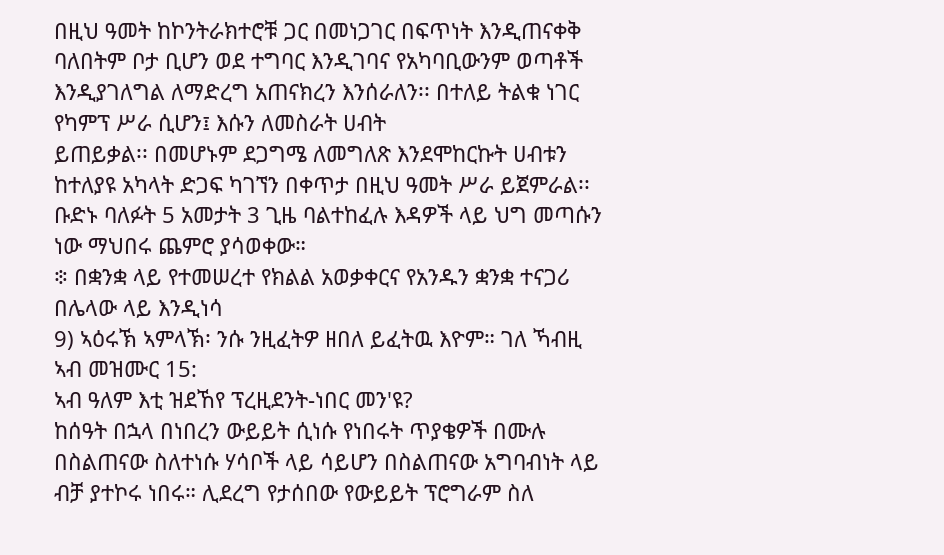በዚህ ዓመት ከኮንትራክተሮቹ ጋር በመነጋገር በፍጥነት እንዲጠናቀቅ ባለበትም ቦታ ቢሆን ወደ ተግባር እንዲገባና የአካባቢውንም ወጣቶች እንዲያገለግል ለማድረግ አጠናክረን እንሰራለን፡፡ በተለይ ትልቁ ነገር የካምፕ ሥራ ሲሆን፤ እሱን ለመስራት ሀብት
ይጠይቃል፡፡ በመሆኑም ደጋግሜ ለመግለጽ እንደሞከርኩት ሀብቱን ከተለያዩ አካላት ድጋፍ ካገኘን በቀጥታ በዚህ ዓመት ሥራ ይጀምራል፡፡
ቡድኑ ባለፉት 5 አመታት 3 ጊዜ ባልተከፈሉ እዳዎች ላይ ህግ መጣሱን ነው ማህበሩ ጨምሮ ያሳወቀው።
፨ በቋንቋ ላይ የተመሠረተ የክልል አወቃቀርና የአንዱን ቋንቋ ተናጋሪ በሌላው ላይ እንዲነሳ
9) ኣዕሩኽ ኣምላኽ፡ ንሱ ንዚፈትዎ ዘበለ ይፈትዉ እዮም። ገለ ኻብዚ ኣብ መዝሙር 15:
ኣብ ዓለም እቲ ዝደኸየ ፕረዚደንት-ነበር መን'ዩ?
ከሰዓት በኋላ በነበረን ውይይት ሲነሱ የነበሩት ጥያቄዎች በሙሉ በስልጠናው ስለተነሱ ሃሳቦች ላይ ሳይሆን በስልጠናው አግባብነት ላይ ብቻ ያተኮሩ ነበሩ። ሊደረግ የታሰበው የውይይት ፕሮግራም ስለ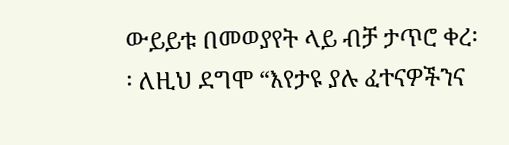ውይይቱ በመወያየት ላይ ብቻ ታጥሮ ቀረ፡፡ ለዚህ ደግሞ “እየታዩ ያሉ ፈተናዎችንና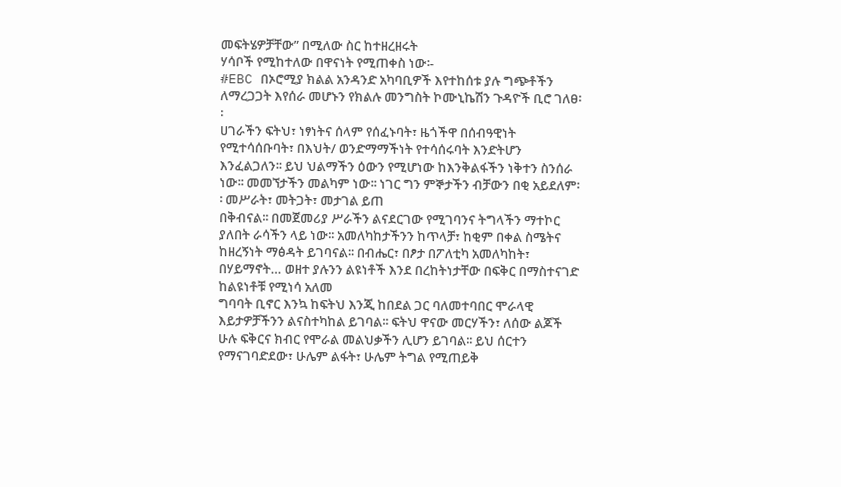መፍትሄዎቻቸው” በሚለው ስር ከተዘረዘሩት
ሃሳቦች የሚከተለው በዋናነት የሚጠቀስ ነው፡-
#EBC በኦሮሚያ ክልል አንዳንድ አካባቢዎች እየተከሰቱ ያሉ ግጭቶችን ለማረጋጋት እየሰራ መሆኑን የክልሉ መንግስት ኮሙኒኬሽን ጉዳዮች ቢሮ ገለፀ፡፡
ሀገራችን ፍትህ፣ ነፃነትና ሰላም የሰፈኑባት፣ ዜጎችዋ በሰብዓዊነት የሚተሳሰቡባት፣ በእህት/ ወንድማማችነት የተሳሰሩባት እንድትሆን እንፈልጋለን፡፡ ይህ ህልማችን ዕውን የሚሆነው ከእንቅልፋችን ነቅተን ስንሰራ ነው፡፡ መመኘታችን መልካም ነው፡፡ ነገር ግን ምኞታችን ብቻውን በቂ አይደለም፡፡ መሥራት፣ መትጋት፣ መታገል ይጠ
በቅብናል፡፡ በመጀመሪያ ሥራችን ልናደርገው የሚገባንና ትግላችን ማተኮር ያለበት ራሳችን ላይ ነው፡፡ አመለካከታችንን ከጥላቻ፣ ከቂም በቀል ስሜትና ከዘረኝነት ማፅዳት ይገባናል፡፡ በብሔር፣ በፆታ በፖለቲካ አመለካከት፣ በሃይማኖት… ወዘተ ያሉንን ልዩነቶች እንደ በረከትነታቸው በፍቅር በማስተናገድ ከልዩነቶቹ የሚነሳ አለመ
ግባባት ቢኖር እንኳ ከፍትህ እንጂ ከበደል ጋር ባለመተባበር ሞራላዊ እይታዎቻችንን ልናስተካከል ይገባል፡፡ ፍትህ ዋናው መርሃችን፣ ለሰው ልጆች ሁሉ ፍቅርና ክብር የሞራል መልህቃችን ሊሆን ይገባል፡፡ ይህ ሰርተን የማናገባድደው፣ ሁሌም ልፋት፣ ሁሌም ትግል የሚጠይቅ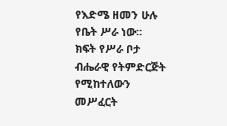የእድሜ ዘመን ሁሉ የቤት ሥራ ነው፡፡
ክፍት የሥራ ቦታ ብሔራዊ የትምድርጅት የሚከተለውን መሥፈርት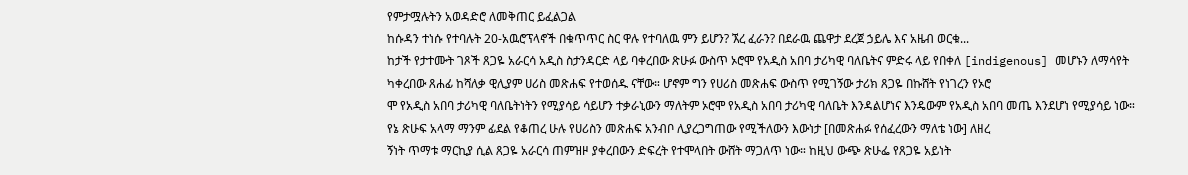የምታሟሉትን አወዳድሮ ለመቅጠር ይፈልጋል
ከሱዳን ተነሱ የተባሉት 20-አዉሮፕላኖች በቁጥጥር ስር ዋሉ የተባለዉ ምን ይሆን? ኧረ ፈራን? በደራዉ ጨዋታ ደረጀ ኃይሌ እና አዜብ ወርቁ...
ከታች የታተሙት ገጾች ጸጋዬ አራርሳ አዲስ ስታንዳርድ ላይ ባቀረበው ጽሁፉ ውስጥ ኦሮሞ የአዲስ አበባ ታሪካዊ ባለቤትና ምድሩ ላይ የበቀለ [indigenous] መሆኑን ለማሳየት ካቀረበው ጸሐፊ ከሻለቃ ዊሊያም ሀሪስ መጽሐፍ የተወሰዱ ናቸው። ሆኖም ግን የሀሪስ መጽሐፍ ውስጥ የሚገኝው ታሪክ ጸጋዬ በኩሸት የነገረን የኦሮ
ሞ የአዲስ አበባ ታሪካዊ ባለቤትነትን የሚያሳይ ሳይሆን ተቃራኒውን ማለትም ኦሮሞ የአዲስ አበባ ታሪካዊ ባለቤት እንዳልሆነና እንዴውም የአዲስ አበባ መጤ እንደሆነ የሚያሳይ ነው። የኔ ጽሁፍ አላማ ማንም ፊደል የቆጠረ ሁሉ የሀሪስን መጽሐፍ አንብቦ ሊያረጋግጠው የሚችለውን እውነታ [በመጽሐፉ የሰፈረውን ማለቴ ነው] ለዘረ
ኝነት ጥማቱ ማርኪያ ሲል ጸጋዬ አራርሳ ጠምዝዞ ያቀረበውን ድፍረት የተሞላበት ውሸት ማጋለጥ ነው። ከዚህ ውጭ ጽሁፌ የጸጋዬ አይነት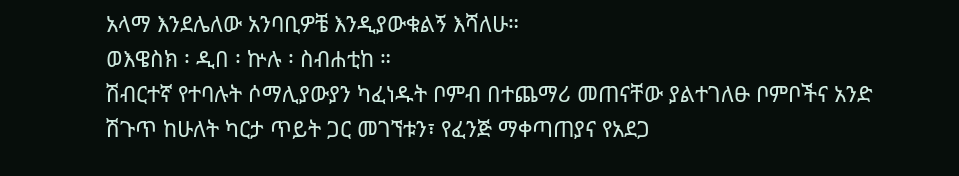አላማ እንደሌለው አንባቢዎቼ እንዲያውቁልኝ እሻለሁ።
ወእዌስክ ፡ ዲበ ፡ ኵሉ ፡ ስብሐቲከ ።
ሽብርተኛ የተባሉት ሶማሊያውያን ካፈነዱት ቦምብ በተጨማሪ መጠናቸው ያልተገለፁ ቦምቦችና አንድ ሽጉጥ ከሁለት ካርታ ጥይት ጋር መገኘቱን፣ የፈንጅ ማቀጣጠያና የአደጋ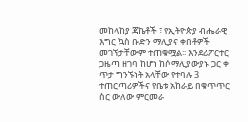መከላከያ ጃኬቶች ፣ የኢትዮጵያ ብሔራዊ እግር ኳስ ቡድን ማሊያና ቀበቶዎች መገኘታቸውም ተጠቁሟል፡፡ እንደሪፖርተር ጋዜጣ ዘገባ ከሆነ ከሶማሊያውያኑ ጋር ቀ
ጥታ ግንኙነት አላቸው የተባሉ 3 ተጠርጣሪዎችና የቤቱ አከራይ በቁጥጥር ስር ውለው ምርመራ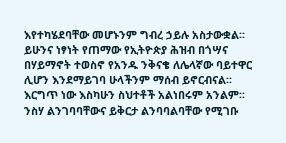እየተካሄደባቸው መሆኑንም ግብረ ኃይሉ አስታውቋል፡፡
ይሁንና ነፃነት የጠማው የኢትዮጵያ ሕዝብ በጎሣና በሃይማኖት ተወስኖ የአንዱ ንቅናቄ ለሌላኛው ባይተዋር ሊሆን እንደማይገባ ሁላችንም ማሰብ ይኖርብናል፡፡ እርግጥ ነው እስካሁን ስህተቶች አልነበሩም አንልም፡፡ ንስሃ ልንገባባቸውና ይቅርታ ልንባባልባቸው የሚገቡ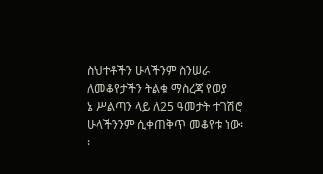ስህተቶችን ሁላችንም ስንሠራ ለመቆየታችን ትልቁ ማስረጃ የወያ
ኔ ሥልጣን ላይ ለ25 ዓመታት ተገሽሮ ሁላችንንም ሲቀጠቅጥ መቆየቱ ነው፡፡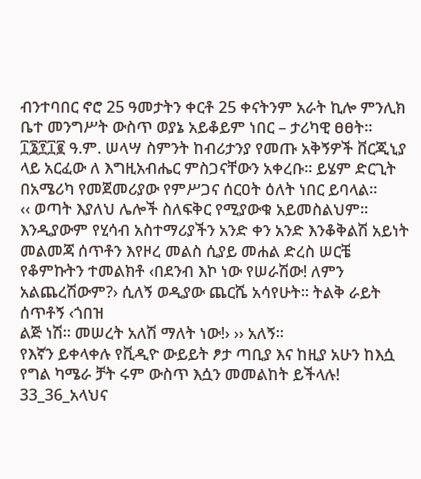ብንተባበር ኖሮ 25 ዓመታትን ቀርቶ 25 ቀናትንም አራት ኪሎ ምንሊክ ቤተ መንግሥት ውስጥ ወያኔ አይቆይም ነበር – ታሪካዊ ፀፀት፡፡
፲፮፻፲፪ ዓ.ም. ሠላሣ ስምንት ከብሪታንያ የመጡ አቅኝዎች ቨርጂኒያ ላይ አርፈው ለ እግዚአብሔር ምስጋናቸውን አቀረቡ። ይሄም ድርጊት በአሜሪካ የመጀመሪያው የምሥጋና ሰርዐት ዕለት ነበር ይባላል።
‹‹ ወጣት እያለህ ሌሎች ስለፍቅር የሚያውቁ አይመስልህም፡፡እንዲያውም የሂሳብ አስተማሪያችን አንድ ቀን አንድ እንቆቅልሽ አይነት መልመጃ ሰጥቶን እየዞረ መልስ ሲያይ መሐል ድረስ ሠርቼ የቆምኩትን ተመልክቶ ‹በደንብ እኮ ነው የሠራሽው! ለምን አልጨረሽውም?› ሲለኝ ወዲያው ጨርሼ አሳየሁት፡፡ ትልቅ ራይት ሰጥቶኝ ‹ጎበዝ
ልጅ ነሽ፡፡ መሠረት አለሽ ማለት ነው!› ›› አለኝ፡፡
የእኛን ይቀላቀሉ የቪዲዮ ውይይት ፆታ ጣቢያ እና ከዚያ አሁን ከእሷ የግል ካሜራ ቻት ሩም ውስጥ እሷን መመልከት ይችላሉ!
33_36_አላህና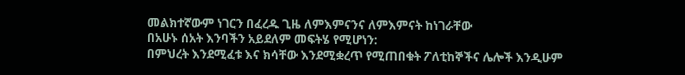መልክተኛውም ነገርን በፈረዱ ጊዜ ለምእምናንና ለምእምናት ከነገራቸው
በአሁኑ ሰአት እንባችን አይደለም መፍትሄ የሚሆነን:
በምህረት እንደሚፈቱ እና ክሳቸው እንደሚቋረጥ የሚጠበቁት ፖለቲከኞችና ሌሎች እንዲሁም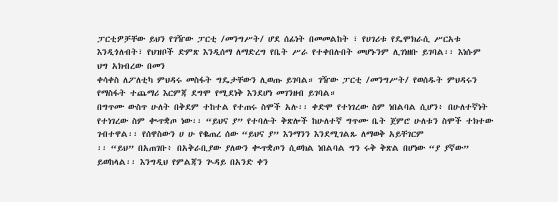ፓርቲዎቻቸው ይህን የገዥው ፓርቲ /መንግሥት/ ሆደ ሰፊነት በመመልከት ፣ የሀገሪቱ የዴሞክራሲ ሥርአቱ እንዲጎለብት፣ የህዝቦች ድምጽ እንዲሰማ ለማድረግ የቤት ሥራ የተቀበሉበት መሆኑንም ሊገነዘቡ ይገባል፡፡ እነሱም ህግ አክብረው በመን
ቀሳቀስ ለፖለቲካ ምህዳሩ መስፋት ግዴታቸውን ሊወጡ ይገባል። ገዥው ፓርቲ /መንግሥት/ የወሰዱት ምህዳሩን የማስፋት ተጨማሪ እርምጃ ደግሞ የሚደነቅ እንደሆነ መገንዘብ ይገባል።
በግጥሙ ውስጥ ሁለት በቅደም ተከተል የተጠሩ ስሞች አሉ፡፡ ቀድሞ የተነገረው ስም ነበልባል ሲሆን፥ በሁለተኛነት የተነገረው ስም ቊጥቋጦ ነው፡፡ “ይህና ያ” የተባሉት ቅጽሎች ከሁለተኛ ግጥሙ ቤት ጀምሮ ሁለቱን ስሞች ተክተው ገብተዋል፡፡ የሰዋስውን ሀ ሁ የቈጠረ ሰው “ይህና ያ” እንማንን እንደሚገልጹ ለማወቅ አይቸገርም
፡፡ “ይህ” በአጠገቡ፥ በአቅራቢያው ያለውን ቊጥቋጦን ሲወክል ነበልባል ግን ሩቅ ቅጽል በሆነው “ያ ያኛው” ይወከላል፡፡ እንግዲህ የምልጃን ጒዳይ በአንድ ቀን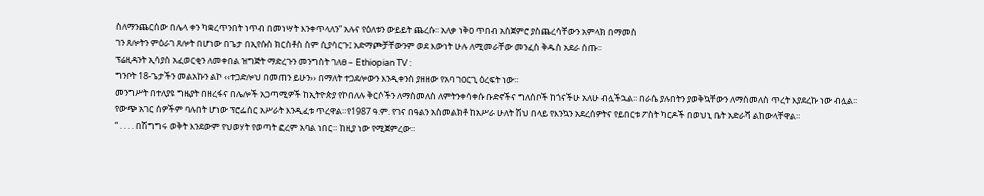ስለማንጨርሰው በሌላ ቀን ካቋረጥንበት ነጥብ በመነሣት እንቀጥላለን” አሉና የዕለቱን ውይይት ጨረሱ፡፡ አለቃ ነቅዐ ጥበብ አስጀምሮ ያስጨረሳቸውን አምላክ በማመስ
ገን ጸሎትን ምዕራገ ጸሎት በሆነው በጌታ በኢየሱስ ክርስቶስ ስም ሲያሳርጉ፤ አድማጮቻቸውንም ወደ እውነት ሁሉ ለሚመራቸው መንፈስ ቅዱስ አደራ ሰጡ፡፡
ፕሬዚዳንት ኢሳያስ አፈወርቂን ለመቀበል ዝግጅት ማድረጉን መንግስት ገለፀ – Ethiopian TV :
ግንቦት 18-ጌታችን መልአኩን ልኮ ‹‹ተጋድሎህ በመጠን ይሁን›› በማለት ተጋደሎውን እንዲቀንስ ያዘዘው የአባ ገዐርጊ ዕረፍት ነው፡፡
መንግሥት በተለያዩ ግዜያት በዘረፋና በሌሎች አጋጣሚዎች ከኢትዮጵያ የኮበለሉ ቅርሶችን ለማስመለስ ለምትንቀሳቀሱ ቡድኖችና ግለሰቦች ከጎናችሁ አለሁ ብሏችኋል፡፡ በራሴ ያሉበትን ያወቅኳቸውን ለማስመለስ ጥረት እያደረኩ ነው ብሏል፡፡
የውጭ አገር ሰዎችም ባሉበት ሆነው ፕሮፌሰር አሥራት እንዲፈቱ ጥረዋል።የ1987 ዓ.ም. የገና በዓልን አስመልክቶ ከአሥራ ሁለት ሽህ በላይ የእንኳን አደረሰዎትና የይበርቱ ፖስት ካርዶች በወህኒ ቤት አድራሻ ልከውላቸዋል።
“ . . . . በሽግግሩ ወቅት እንደውም የህወሃት የወጣት ፎረም አባል ነበር። ከዚያ ነው የሚጀምረው።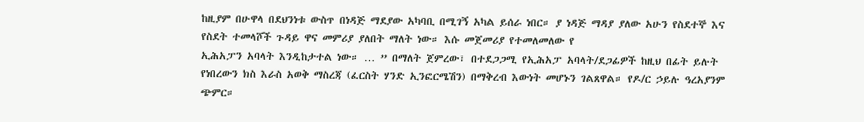ከዚያም በሁዋላ በደህንነቱ ውስጥ በነዳጅ ማደያው አካባቢ በሚገኝ አካል ይሰራ ነበር። ያ ነዳጅ ማዳያ ያለው አሁን የስደተኞ እና የስደት ተመላሾች ጉዳይ ዋና መምሪያ ያለበት ማለት ነው። እሱ መጀመሪያ የተመለመለው የ
ኢሕአፓን አባላት እንዲከታተል ነው። … ” በማለት ጀምረው፣ በተደጋጋሚ የኢሕአፓ አባላት/ደጋፊዎች ከዚህ በፊት ይሉት የነበረውን ክስ እራስ አወቅ ማስረጃ (ፈርስት ሃንድ ኢንፎርሜሽን) በማቅረብ እውነት መሆኑን ገልጸዋል። የዶ/ር ኃይሉ ዓረአያንም ጭምር።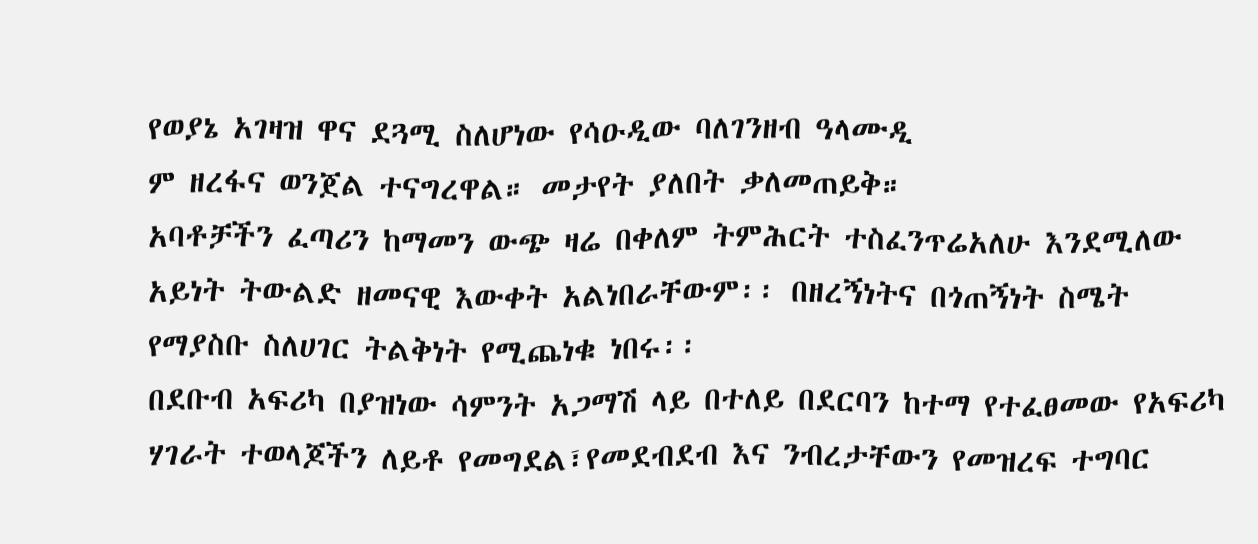የወያኔ አገዛዝ ዋና ደጓሚ ስለሆነው የሳዑዲው ባለገንዘብ ዓላሙዲ
ም ዘረፋና ወንጀል ተናግረዋል። መታየት ያለበት ቃለመጠይቅ።
አባቶቻችን ፈጣሪን ከማመን ውጭ ዛሬ በቀለም ትምሕርት ተስፈንጥሬአለሁ እንደሚለው አይነት ትውልድ ዘመናዊ እውቀት አልነበራቸውም፡፡ በዘረኝነትና በጎጠኝነት ስሜት የማያስቡ ስለሀገር ትልቅነት የሚጨነቁ ነበሩ፡፡
በደቡብ አፍሪካ በያዝነው ሳምንት አጋማሽ ላይ በተለይ በደርባን ከተማ የተፈፀመው የአፍሪካ ሃገራት ተወላጆችን ለይቶ የመግደል፣የመደብደብ እና ንብረታቸውን የመዝረፍ ተግባር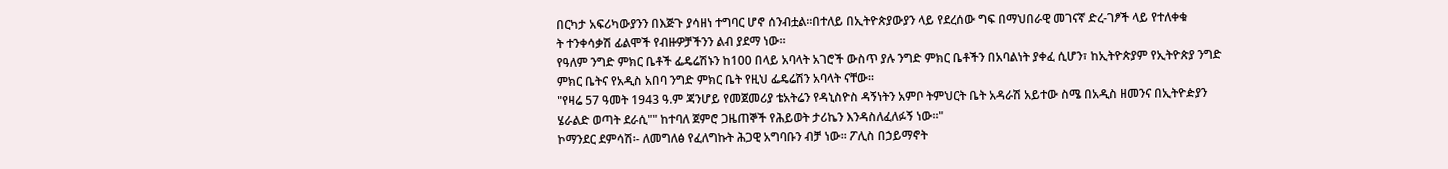በርካታ አፍሪካውያንን በእጅጉ ያሳዘነ ተግባር ሆኖ ሰንብቷል።በተለይ በኢትዮጵያውያን ላይ የደረሰው ግፍ በማህበራዊ መገናኛ ድረ-ገፆች ላይ የተለቀቁ
ት ተንቀሳቃሽ ፊልሞች የብዙዎቻችንን ልብ ያደማ ነው።
የዓለም ንግድ ምክር ቤቶች ፌዴሬሽኑን ከ100 በላይ አባላት አገሮች ውስጥ ያሉ ንግድ ምክር ቤቶችን በአባልነት ያቀፈ ሲሆን፣ ከኢትዮጵያም የኢትዮጵያ ንግድ ምክር ቤትና የአዲስ አበባ ንግድ ምክር ቤት የዚህ ፌዴሬሽን አባላት ናቸው፡፡
"የዛሬ 57 ዓመት 1943 ዓ.ም ጃንሆይ የመጀመሪያ ቴአትሬን የዳኒስዮስ ዳኝነትን አምቦ ትምህርት ቤት አዳራሽ አይተው ስሜ በአዲስ ዘመንና በኢትዮዽያን ሄራልድ ወጣት ደራሲ"" ከተባለ ጀምሮ ጋዜጠኞች የሕይወት ታሪኬን እንዳስለፈለፉኝ ነው።"
ኮማንደር ደምሳሽ፡- ለመግለፅ የፈለግኩት ሕጋዊ አግባቡን ብቻ ነው፡፡ ፖሊስ በኃይማኖት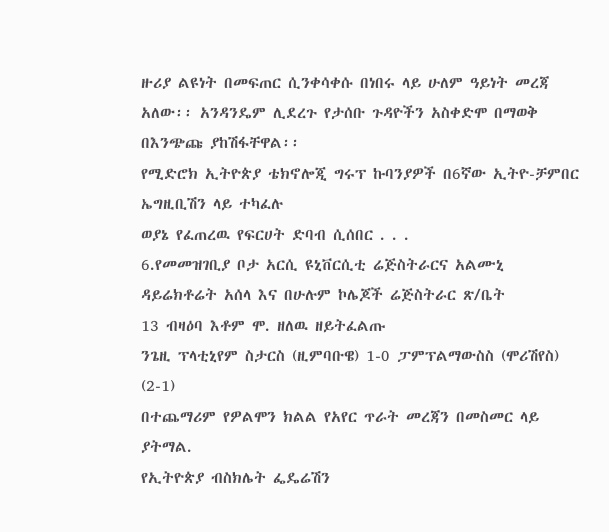ዙሪያ ልዩነት በመፍጠር ሲንቀሳቀሱ በነበሩ ላይ ሁለም ዓይነት መረጃ አለው፡፡ አንዳንዴም ሊደረጉ የታሰቡ ጉዳዮችን አስቀድሞ በማወቅ በእንጭጩ ያከሽፋቸዋል፡፡
የሚድሮክ ኢትዮጵያ ቴክኖሎጂ ግሩፕ ኩባንያዎች በ6ኛው ኢትዮ-ቻምበር ኤግዚቢሽን ላይ ተካፈሉ
ወያኔ የፈጠረዉ የፍርሀት ድባብ ሲሰበር . . .
6.የመመዝገቢያ ቦታ አርሲ ዩኒቨርሲቲ ሬጅስትራርና አልሙኒ ዳይሬክቶሬት አሰላ እና በሁሉም ኮሌጆች ሬጅስትራር ጽ/ቤት
13 ብዛዕባ እቶም ሞ. ዘለዉ ዘይትፈልጡ
ንጌዚ ፕላቲኒየም ስታርስ (ዚምባቡዌ) 1-0 ፓምፕልማውስስ (ሞሪሽየስ) (2-1)
በተጨማሪም የዎልሞን ክልል የአየር ጥራት መረጃን በመስመር ላይ ያትማል.
የኢትዮጵያ ብስክሌት ፌዴሬሽን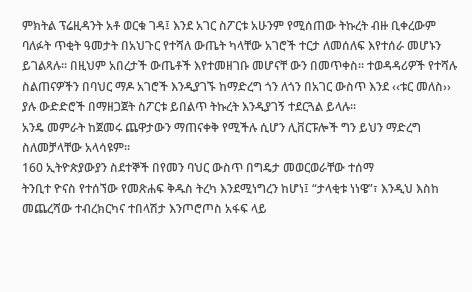ምክትል ፕሬዚዳንት አቶ ወርቁ ገዳ፤ እንደ አገር ስፖርቱ አሁንም የሚሰጠው ትኩረት ብዙ ቢቀረውም ባለፉት ጥቂት ዓመታት በአህጉር የተሻለ ውጤት ካላቸው አገሮች ተርታ ለመሰለፍ እየተሰራ መሆኑን ይገልጻሉ፡፡ በዚህም አበረታች ውጤቶች እየተመዘገቡ መሆናቸ ውን በመጥቀስ፡፡ ተወዳዳሪዎች የተሻሉ
ስልጠናዎችን በባህር ማዶ አገሮች እንዲያገኙ ከማድረግ ጎን ለጎን በአገር ውስጥ እንደ ‹‹ቱር መለስ›› ያሉ ውድድሮች በማዘጋጀት ስፖርቱ ይበልጥ ትኩረት እንዲያገኝ ተደርጓል ይላሉ፡፡
አንዴ መምራት ከጀመሩ ጨዋታውን ማጠናቀቅ የሚችሉ ሲሆን ሊቨርፑሎች ግን ይህን ማድረግ ስለመቻላቸው አላሳዩም።
160 ኢትዮጵያውያን ስደተኞች በየመን ባህር ውስጥ በግዴታ መወርወራቸው ተሰማ
ትንቢተ ዮናስ የተሰኘው የመጽሐፍ ቅዱስ ትረካ እንደሚነግረን ከሆነ፤ “ታላቂቱ ነነዌ”፣ እንዲህ እስከ መጨረሻው ተብረክርካና ተበላሽታ እንጦሮጦስ አፋፍ ላይ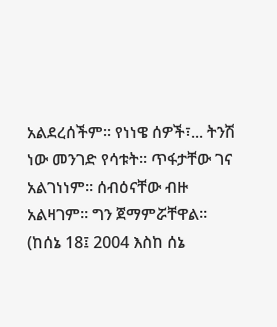አልደረሰችም። የነነዌ ሰዎች፣... ትንሽ ነው መንገድ የሳቱት። ጥፋታቸው ገና አልገነነም። ሰብዕናቸው ብዙ አልዛገም። ግን ጀማምሯቸዋል።
(ከሰኔ 18፤ 2004 እስከ ሰኔ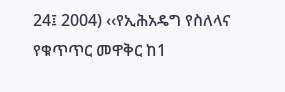24፤ 2004) ‹‹የኢሕአዴግ የስለላና የቁጥጥር መዋቅር ከ1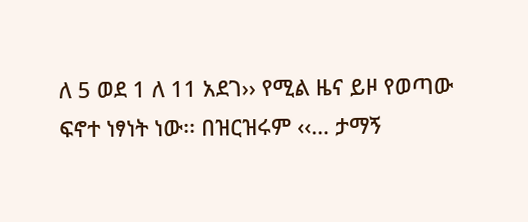ለ 5 ወደ 1 ለ 11 አደገ›› የሚል ዜና ይዞ የወጣው ፍኖተ ነፃነት ነው፡፡ በዝርዝሩም ‹‹… ታማኝ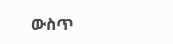ውስጥ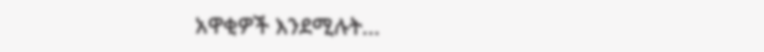አዋቂዎች እንደሚሉት...